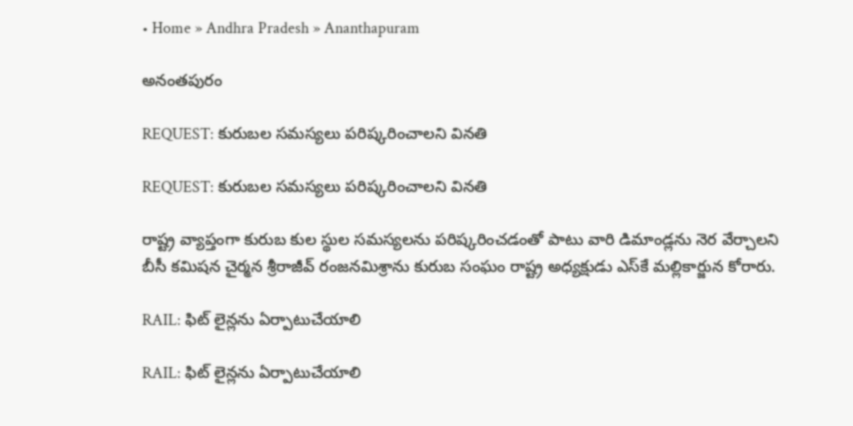• Home » Andhra Pradesh » Ananthapuram

అనంతపురం

REQUEST: కురుబల సమస్యలు పరిష్కరించాలని వినతి

REQUEST: కురుబల సమస్యలు పరిష్కరించాలని వినతి

రాష్ట్ర వ్యాప్తంగా కురుబ కుల స్థుల సమస్యలను పరిష్కరించడంతో పాటు వారి డిమాండ్లను నెర వేర్చాలని బీసీ కమిషన చైర్మన శ్రీరాజీవ్‌ రంజనమిశ్రాను కురుబ సంఘం రాష్ట్ర అధ్యక్షుడు ఎస్‌కే మల్లికార్జున కోరారు.

RAIL: ఫిట్‌ లైన్లను ఏర్పాటుచేయాలి

RAIL: ఫిట్‌ లైన్లను ఏర్పాటుచేయాలి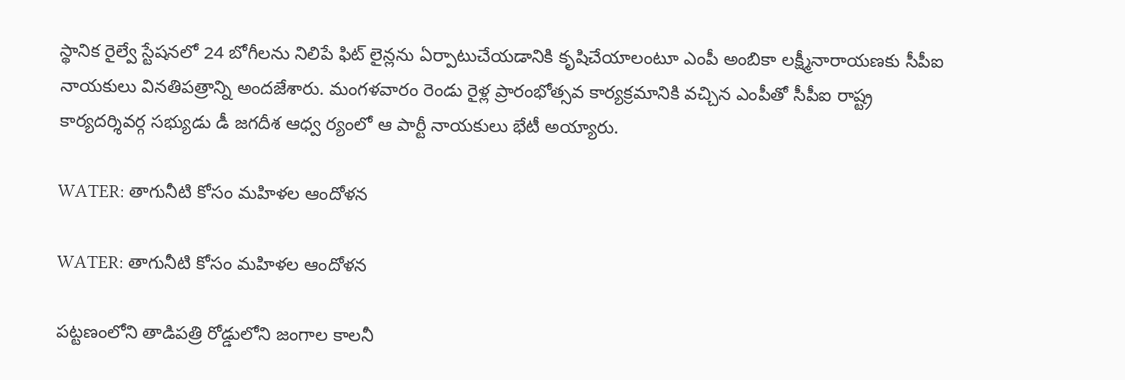స్థానిక రైల్వే స్టేషనలో 24 బోగీలను నిలిపే ఫిట్‌ లైన్లను ఏర్పాటుచేయడానికి కృషిచేయాలంటూ ఎంపీ అంబికా లక్ష్మీనారాయణకు సీపీఐ నాయకులు వినతిపత్రాన్ని అందజేశారు. మంగళవారం రెండు రైళ్ల ప్రారంభోత్సవ కార్యక్రమానికి వచ్చిన ఎంపీతో సీపీఐ రాష్ట్ర కార్యదర్శివర్గ సభ్యుడు డీ జగదీశ ఆధ్వ ర్యంలో ఆ పార్టీ నాయకులు భేటీ అయ్యారు.

WATER: తాగునీటి కోసం మహిళల ఆందోళన

WATER: తాగునీటి కోసం మహిళల ఆందోళన

పట్టణంలోని తాడిపత్రి రోడ్డులోని జంగాల కాలనీ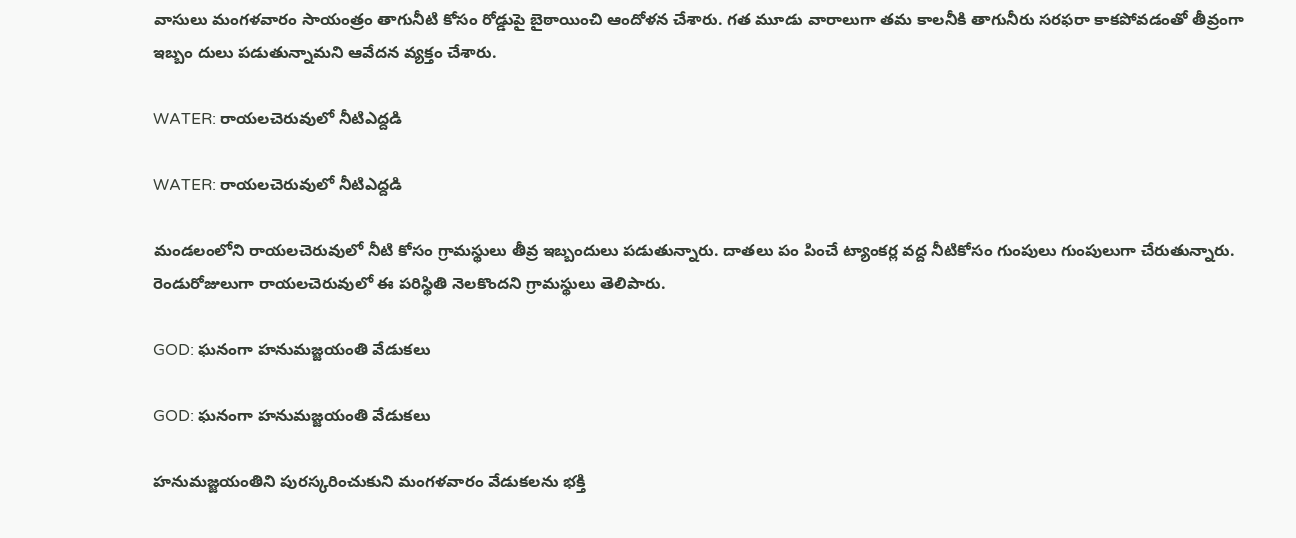వాసులు మంగళవారం సాయంత్రం తాగునీటి కోసం రోడ్డుపై బైఠాయించి ఆందోళన చేశారు. గత మూడు వారాలుగా తమ కాలనీకి తాగునీరు సరఫరా కాకపోవడంతో తీవ్రంగా ఇబ్బం దులు పడుతున్నామని ఆవేదన వ్యక్తం చేశారు.

WATER: రాయలచెరువులో నీటిఎద్దడి

WATER: రాయలచెరువులో నీటిఎద్దడి

మండలంలోని రాయలచెరువులో నీటి కోసం గ్రామస్థులు తీవ్ర ఇబ్బందులు పడుతున్నారు. దాతలు పం పించే ట్యాంకర్ల వద్ద నీటికోసం గుంపులు గుంపులుగా చేరుతున్నారు. రెండురోజులుగా రాయలచెరువులో ఈ పరిస్థితి నెలకొందని గ్రామస్థులు తెలిపారు.

GOD: ఘనంగా హనుమజ్జయంతి వేడుకలు

GOD: ఘనంగా హనుమజ్జయంతి వేడుకలు

హనుమజ్జయంతిని పురస్కరించుకుని మంగళవారం వేడుకలను భక్తి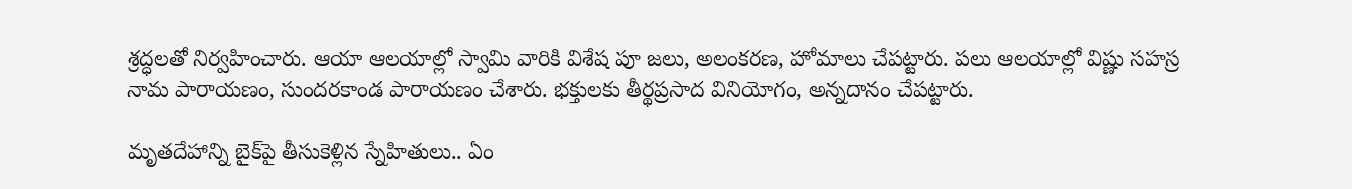శ్రద్ధలతో నిర్వహించారు. ఆయా ఆలయాల్లో స్వామి వారికి విశేష పూ జలు, అలంకరణ, హోమాలు చేపట్టారు. పలు ఆలయాల్లో విష్ణు సహస్ర నామ పారాయణం, సుందరకాండ పారాయణం చేశారు. భక్తులకు తీర్థప్రసాద వినియోగం, అన్నదానం చేపట్టారు.

మృతదేహాన్ని బైక్‌పై తీసుకెళ్లిన స్నేహితులు.. ఏం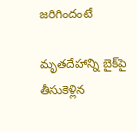జరిగిందంటే

మృతదేహాన్ని బైక్‌పై తీసుకెళ్లిన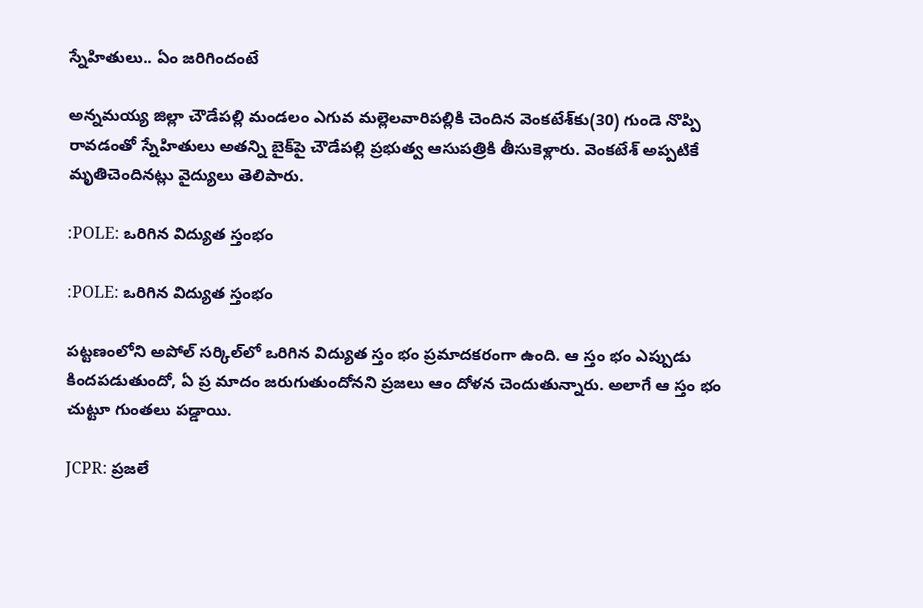స్నేహితులు.. ఏం జరిగిందంటే

అన్నమయ్య జిల్లా చౌడేపల్లి మండలం ఎగువ మల్లెలవారిపల్లికి చెందిన వెంకటేశ్‌కు(30) గుండె నొప్పి రావడంతో స్నేహితులు అతన్ని బైక్‌పై చౌడేపల్లి ప్రభుత్వ ఆసుపత్రికి తీసుకెళ్లారు. వెంకటేశ్ అప్పటికే మృతిచెందినట్లు వైద్యులు తెలిపారు.

:POLE: ఒరిగిన విద్యుత స్తంభం

:POLE: ఒరిగిన విద్యుత స్తంభం

పట్టణంలోని అపోల్‌ సర్కిల్‌లో ఒరిగిన విద్యుత స్తం భం ప్రమాదకరంగా ఉంది. ఆ స్తం భం ఎప్పుడు కిందపడుతుందో, ఏ ప్ర మాదం జరుగుతుందోనని ప్రజలు ఆం దోళన చెందుతున్నారు. అలాగే ఆ స్తం భం చుట్టూ గుంతలు పడ్డాయి.

JCPR: ప్రజలే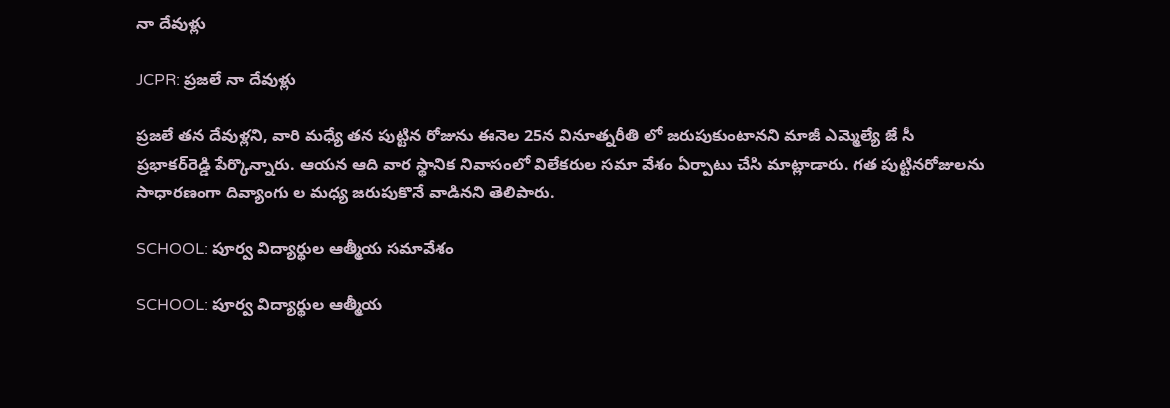నా దేవుళ్లు

JCPR: ప్రజలే నా దేవుళ్లు

ప్రజలే తన దేవుళ్లని, వారి మధ్యే తన పుట్టిన రోజును ఈనెల 25న వినూత్నరీతి లో జరుపుకుంటానని మాజీ ఎమ్మెల్యే జే సీ ప్రభాకర్‌రెడ్డి పేర్కొన్నారు. ఆయన ఆది వార స్థానిక నివాసంలో విలేకరుల సమా వేశం ఏర్పాటు చేసి మాట్లాడారు. గత పుట్టినరోజులను సాధారణంగా దివ్యాంగు ల మధ్య జరుపుకొనే వాడినని తెలిపారు.

SCHOOL: పూర్వ విద్యార్థుల ఆత్మీయ సమావేశం

SCHOOL: పూర్వ విద్యార్థుల ఆత్మీయ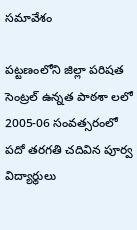సమావేశం

పట్టణంలోని జిల్లా పరిషత సెంట్రల్‌ ఉన్నత పాఠశా లలో 2005-06 సంవత్సరంలో పదో తరగతి చదివిన పూర్వ విద్యార్థులు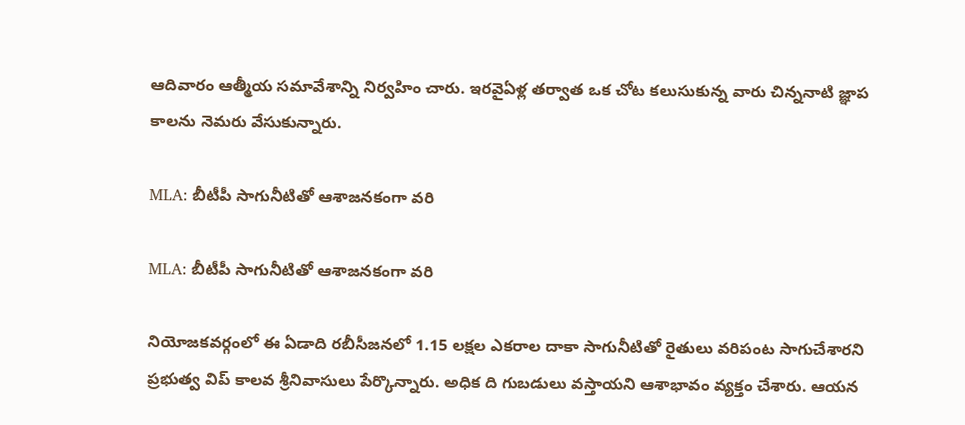ఆదివారం ఆత్మీయ సమావేశాన్ని నిర్వహిం చారు. ఇరవైఏళ్ల తర్వాత ఒక చోట కలుసుకున్న వారు చిన్ననాటి జ్ఞాప కాలను నెమరు వేసుకున్నారు.

MLA: బీటీపీ సాగునీటితో ఆశాజనకంగా వరి

MLA: బీటీపీ సాగునీటితో ఆశాజనకంగా వరి

నియోజకవర్గంలో ఈ ఏడాది రబీసీజనలో 1.15 లక్షల ఎకరాల దాకా సాగునీటితో రైతులు వరిపంట సాగుచేశారని ప్రభుత్వ విప్‌ కాలవ శ్రీనివాసులు పేర్కొన్నారు. అధిక ది గుబడులు వస్తాయని ఆశాభావం వ్యక్తం చేశారు. ఆయన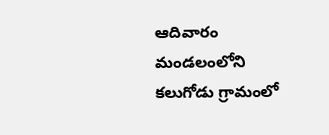ఆదివారం మండలంలోని కలుగోడు గ్రామంలో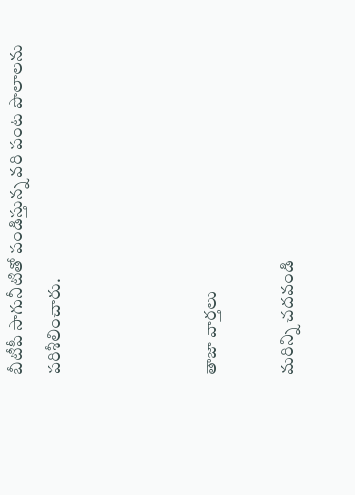బీటీపీ సాగునీటితో పండిస్తున్న వరి పంట పొలాలను పరిశీలించారు.



తాజా వార్తలు

మరిన్ని చదవండి